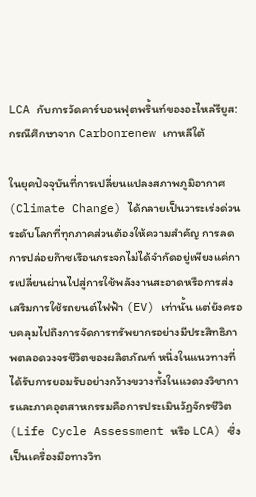LCA กับการวัดคาร์บอนฟุตพริ้นท์ของอะไหล่รียูส: กรณีศึกษาจาก Carbonrenew เกาหลีใต้

ในยุคปัจจุบันที่การเปลี่ยนแปลงสภาพภูมิอากาศ (Climate Change) ได้กลายเป็นวาระเร่งด่วนระดับโลกที่ทุกภาคส่วนต้องให้ความสำคัญ การลดการปล่อยก๊าซเรือนกระจกไม่ได้จำกัดอยู่เพียงแค่การเปลี่ยนผ่านไปสู่การใช้พลังงานสะอาดหรือการส่งเสริมการใช้รถยนต์ไฟฟ้า (EV) เท่านั้น แต่ยังครอบคลุมไปถึงการจัดการทรัพยากรอย่างมีประสิทธิภาพตลอดวงจรชีวิตของผลิตภัณฑ์ หนึ่งในแนวทางที่ได้รับการยอมรับอย่างกว้างขวางทั้งในแวดวงวิชาการและภาคอุตสาหกรรมคือการประเมินวัฏจักรชีวิต (Life Cycle Assessment หรือ LCA) ซึ่งเป็นเครื่องมือทางวิท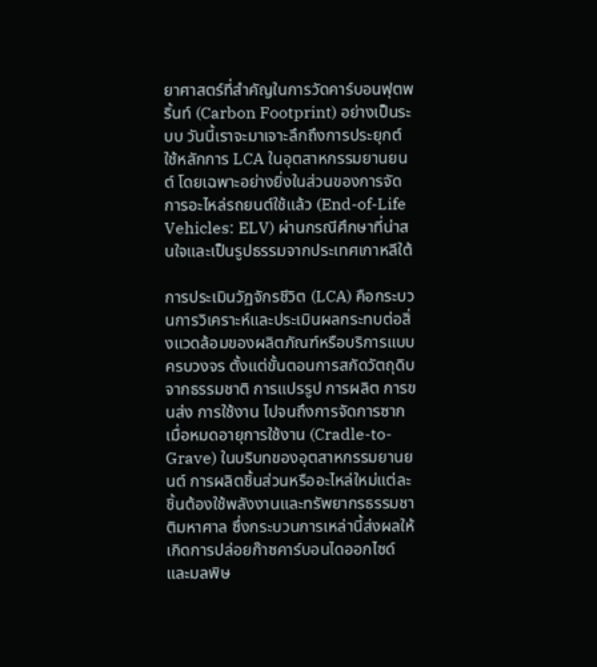ยาศาสตร์ที่สำคัญในการวัดคาร์บอนฟุตพริ้นท์ (Carbon Footprint) อย่างเป็นระบบ วันนี้เราจะมาเจาะลึกถึงการประยุกต์ใช้หลักการ LCA ในอุตสาหกรรมยานยนต์ โดยเฉพาะอย่างยิ่งในส่วนของการจัดการอะไหล่รถยนต์ใช้แล้ว (End-of-Life Vehicles: ELV) ผ่านกรณีศึกษาที่น่าสนใจและเป็นรูปธรรมจากประเทศเกาหลีใต้

การประเมินวัฏจักรชีวิต (LCA) คือกระบวนการวิเคราะห์และประเมินผลกระทบต่อสิ่งแวดล้อมของผลิตภัณฑ์หรือบริการแบบครบวงจร ตั้งแต่ขั้นตอนการสกัดวัตถุดิบจากธรรมชาติ การแปรรูป การผลิต การขนส่ง การใช้งาน ไปจนถึงการจัดการซากเมื่อหมดอายุการใช้งาน (Cradle-to-Grave) ในบริบทของอุตสาหกรรมยานยนต์ การผลิตชิ้นส่วนหรืออะไหล่ใหม่แต่ละชิ้นต้องใช้พลังงานและทรัพยากรธรรมชาติมหาศาล ซึ่งกระบวนการเหล่านี้ส่งผลให้เกิดการปล่อยก๊าซคาร์บอนไดออกไซด์และมลพิษ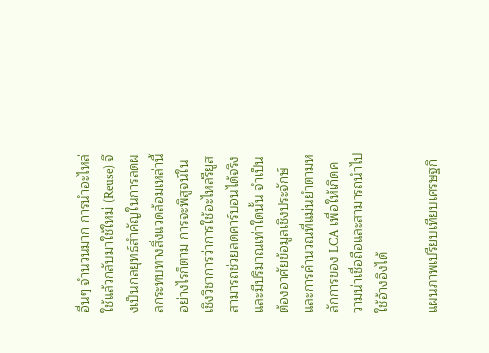อื่นๆ จำนวนมาก การนำอะไหล่ใช้แล้วกลับมาใช้ใหม่ (Reuse) จึงเป็นกลยุทธ์สำคัญในการลดผลกระทบทางสิ่งแวดล้อมเหล่านี้ อย่างไรก็ตาม การจะพิสูจน์ในเชิงวิชาการว่าการใช้อะไหล่รียูสสามารถช่วยลดคาร์บอนได้จริงและมีปริมาณเท่าใดนั้น จำเป็นต้องอาศัยข้อมูลเชิงประจักษ์และการคำนวณที่แม่นยำตามหลักการของ LCA เพื่อให้เกิดความน่าเชื่อถือและสามารถนำไปใช้อ้างอิงได้

แผนภาพเปรียบเทียบเศรษฐกิ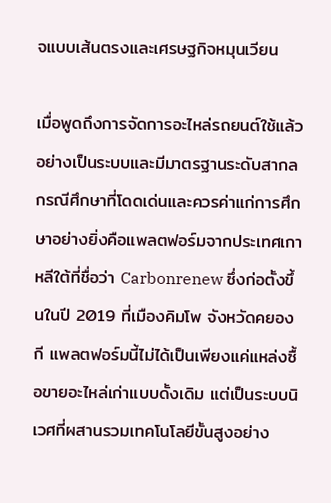จแบบเส้นตรงและเศรษฐกิจหมุนเวียน

เมื่อพูดถึงการจัดการอะไหล่รถยนต์ใช้แล้วอย่างเป็นระบบและมีมาตรฐานระดับสากล กรณีศึกษาที่โดดเด่นและควรค่าแก่การศึกษาอย่างยิ่งคือแพลตฟอร์มจากประเทศเกาหลีใต้ที่ชื่อว่า Carbonrenew ซึ่งก่อตั้งขึ้นในปี 2019 ที่เมืองคิมโพ จังหวัดคยองกี แพลตฟอร์มนี้ไม่ได้เป็นเพียงแค่แหล่งซื้อขายอะไหล่เก่าแบบดั้งเดิม แต่เป็นระบบนิเวศที่ผสานรวมเทคโนโลยีขั้นสูงอย่าง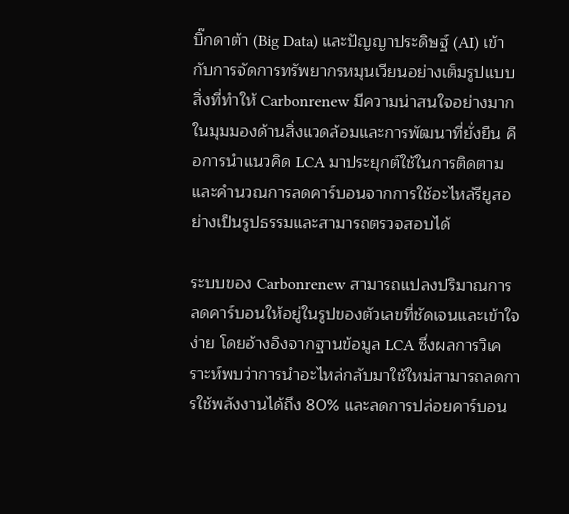บิ๊กดาต้า (Big Data) และปัญญาประดิษฐ์ (AI) เข้ากับการจัดการทรัพยากรหมุนเวียนอย่างเต็มรูปแบบ สิ่งที่ทำให้ Carbonrenew มีความน่าสนใจอย่างมากในมุมมองด้านสิ่งแวดล้อมและการพัฒนาที่ยั่งยืน คือการนำแนวคิด LCA มาประยุกต์ใช้ในการติดตามและคำนวณการลดคาร์บอนจากการใช้อะไหล่รียูสอย่างเป็นรูปธรรมและสามารถตรวจสอบได้

ระบบของ Carbonrenew สามารถแปลงปริมาณการลดคาร์บอนให้อยู่ในรูปของตัวเลขที่ชัดเจนและเข้าใจง่าย โดยอ้างอิงจากฐานข้อมูล LCA ซึ่งผลการวิเคราะห์พบว่าการนำอะไหล่กลับมาใช้ใหม่สามารถลดการใช้พลังงานได้ถึง 80% และลดการปล่อยคาร์บอน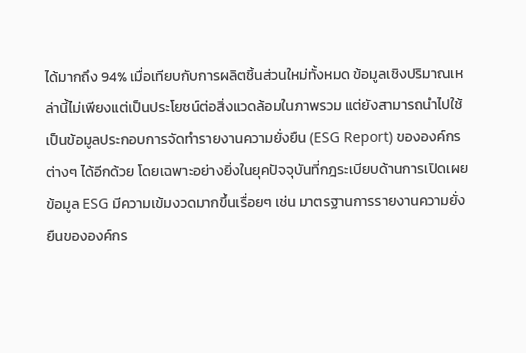ได้มากถึง 94% เมื่อเทียบกับการผลิตชิ้นส่วนใหม่ทั้งหมด ข้อมูลเชิงปริมาณเหล่านี้ไม่เพียงแต่เป็นประโยชน์ต่อสิ่งแวดล้อมในภาพรวม แต่ยังสามารถนำไปใช้เป็นข้อมูลประกอบการจัดทำรายงานความยั่งยืน (ESG Report) ขององค์กรต่างๆ ได้อีกด้วย โดยเฉพาะอย่างยิ่งในยุคปัจจุบันที่กฎระเบียบด้านการเปิดเผยข้อมูล ESG มีความเข้มงวดมากขึ้นเรื่อยๆ เช่น มาตรฐานการรายงานความยั่งยืนขององค์กร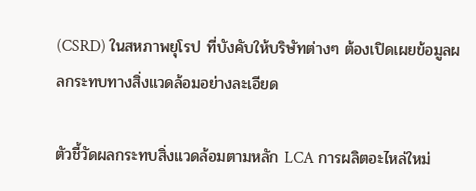(CSRD) ในสหภาพยุโรป ที่บังคับให้บริษัทต่างๆ ต้องเปิดเผยข้อมูลผลกระทบทางสิ่งแวดล้อมอย่างละเอียด

ตัวชี้วัดผลกระทบสิ่งแวดล้อมตามหลัก LCA การผลิตอะไหล่ใหม่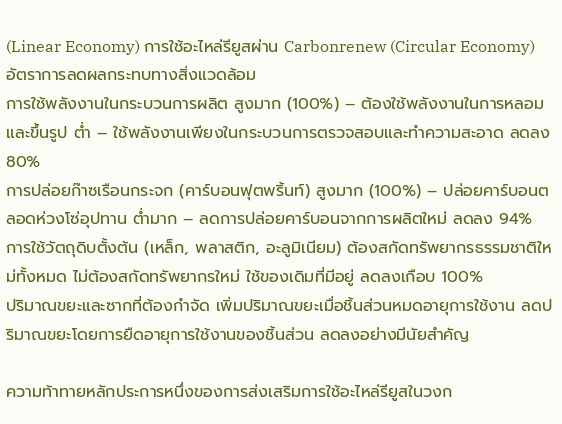(Linear Economy) การใช้อะไหล่รียูสผ่าน Carbonrenew (Circular Economy) อัตราการลดผลกระทบทางสิ่งแวดล้อม
การใช้พลังงานในกระบวนการผลิต สูงมาก (100%) – ต้องใช้พลังงานในการหลอมและขึ้นรูป ต่ำ – ใช้พลังงานเพียงในกระบวนการตรวจสอบและทำความสะอาด ลดลง 80%
การปล่อยก๊าซเรือนกระจก (คาร์บอนฟุตพริ้นท์) สูงมาก (100%) – ปล่อยคาร์บอนตลอดห่วงโซ่อุปทาน ต่ำมาก – ลดการปล่อยคาร์บอนจากการผลิตใหม่ ลดลง 94%
การใช้วัตถุดิบตั้งต้น (เหล็ก, พลาสติก, อะลูมิเนียม) ต้องสกัดทรัพยากรธรรมชาติใหม่ทั้งหมด ไม่ต้องสกัดทรัพยากรใหม่ ใช้ของเดิมที่มีอยู่ ลดลงเกือบ 100%
ปริมาณขยะและซากที่ต้องกำจัด เพิ่มปริมาณขยะเมื่อชิ้นส่วนหมดอายุการใช้งาน ลดปริมาณขยะโดยการยืดอายุการใช้งานของชิ้นส่วน ลดลงอย่างมีนัยสำคัญ

ความท้าทายหลักประการหนึ่งของการส่งเสริมการใช้อะไหล่รียูสในวงก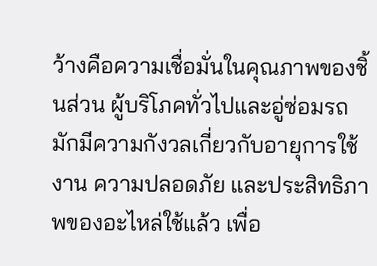ว้างคือความเชื่อมั่นในคุณภาพของชิ้นส่วน ผู้บริโภคทั่วไปและอู่ซ่อมรถมักมีความกังวลเกี่ยวกับอายุการใช้งาน ความปลอดภัย และประสิทธิภาพของอะไหล่ใช้แล้ว เพื่อ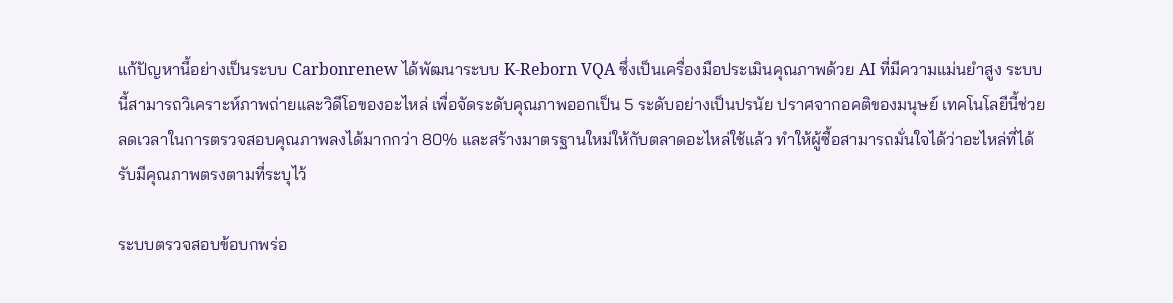แก้ปัญหานี้อย่างเป็นระบบ Carbonrenew ได้พัฒนาระบบ K-Reborn VQA ซึ่งเป็นเครื่องมือประเมินคุณภาพด้วย AI ที่มีความแม่นยำสูง ระบบนี้สามารถวิเคราะห์ภาพถ่ายและวิดีโอของอะไหล่ เพื่อจัดระดับคุณภาพออกเป็น 5 ระดับอย่างเป็นปรนัย ปราศจากอคติของมนุษย์ เทคโนโลยีนี้ช่วยลดเวลาในการตรวจสอบคุณภาพลงได้มากกว่า 80% และสร้างมาตรฐานใหม่ให้กับตลาดอะไหล่ใช้แล้ว ทำให้ผู้ซื้อสามารถมั่นใจได้ว่าอะไหล่ที่ได้รับมีคุณภาพตรงตามที่ระบุไว้

ระบบตรวจสอบข้อบกพร่อ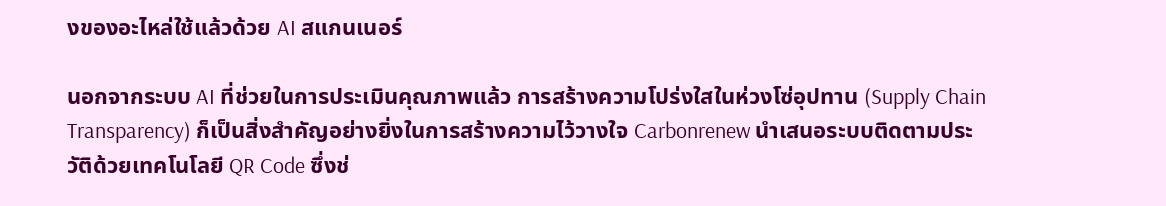งของอะไหล่ใช้แล้วด้วย AI สแกนเนอร์

นอกจากระบบ AI ที่ช่วยในการประเมินคุณภาพแล้ว การสร้างความโปร่งใสในห่วงโซ่อุปทาน (Supply Chain Transparency) ก็เป็นสิ่งสำคัญอย่างยิ่งในการสร้างความไว้วางใจ Carbonrenew นำเสนอระบบติดตามประวัติด้วยเทคโนโลยี QR Code ซึ่งช่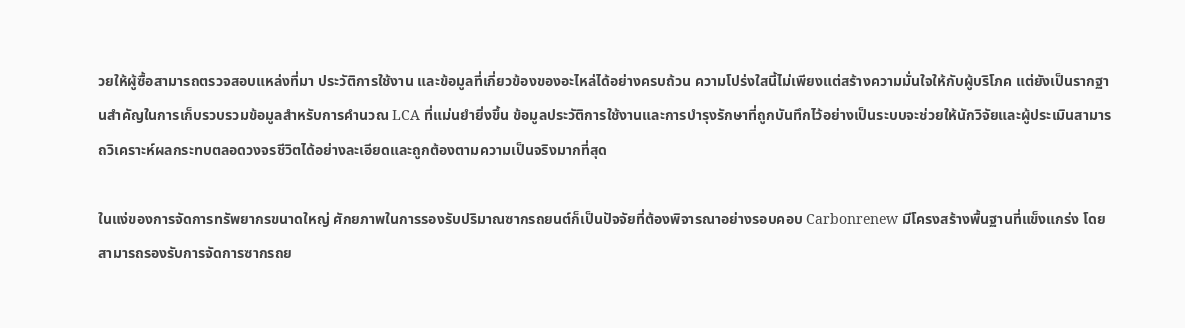วยให้ผู้ซื้อสามารถตรวจสอบแหล่งที่มา ประวัติการใช้งาน และข้อมูลที่เกี่ยวข้องของอะไหล่ได้อย่างครบถ้วน ความโปร่งใสนี้ไม่เพียงแต่สร้างความมั่นใจให้กับผู้บริโภค แต่ยังเป็นรากฐานสำคัญในการเก็บรวบรวมข้อมูลสำหรับการคำนวณ LCA ที่แม่นยำยิ่งขึ้น ข้อมูลประวัติการใช้งานและการบำรุงรักษาที่ถูกบันทึกไว้อย่างเป็นระบบจะช่วยให้นักวิจัยและผู้ประเมินสามารถวิเคราะห์ผลกระทบตลอดวงจรชีวิตได้อย่างละเอียดและถูกต้องตามความเป็นจริงมากที่สุด

ในแง่ของการจัดการทรัพยากรขนาดใหญ่ ศักยภาพในการรองรับปริมาณซากรถยนต์ก็เป็นปัจจัยที่ต้องพิจารณาอย่างรอบคอบ Carbonrenew มีโครงสร้างพื้นฐานที่แข็งแกร่ง โดยสามารถรองรับการจัดการซากรถย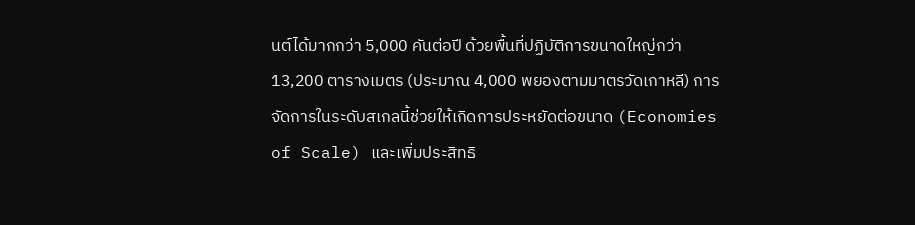นต์ได้มากกว่า 5,000 คันต่อปี ด้วยพื้นที่ปฏิบัติการขนาดใหญ่กว่า 13,200 ตารางเมตร (ประมาณ 4,000 พยองตามมาตรวัดเกาหลี) การจัดการในระดับสเกลนี้ช่วยให้เกิดการประหยัดต่อขนาด (Economies of Scale) และเพิ่มประสิทธิ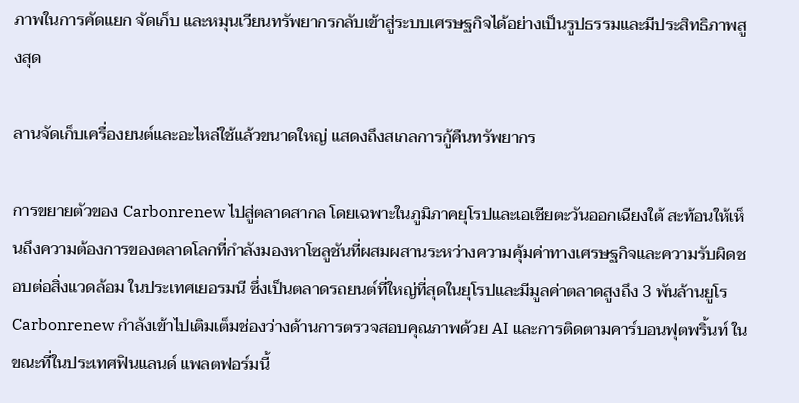ภาพในการคัดแยก จัดเก็บ และหมุนเวียนทรัพยากรกลับเข้าสู่ระบบเศรษฐกิจได้อย่างเป็นรูปธรรมและมีประสิทธิภาพสูงสุด

ลานจัดเก็บเครื่องยนต์และอะไหล่ใช้แล้วขนาดใหญ่ แสดงถึงสเกลการกู้คืนทรัพยากร

การขยายตัวของ Carbonrenew ไปสู่ตลาดสากล โดยเฉพาะในภูมิภาคยุโรปและเอเชียตะวันออกเฉียงใต้ สะท้อนให้เห็นถึงความต้องการของตลาดโลกที่กำลังมองหาโซลูชันที่ผสมผสานระหว่างความคุ้มค่าทางเศรษฐกิจและความรับผิดชอบต่อสิ่งแวดล้อม ในประเทศเยอรมนี ซึ่งเป็นตลาดรถยนต์ที่ใหญ่ที่สุดในยุโรปและมีมูลค่าตลาดสูงถึง 3 พันล้านยูโร Carbonrenew กำลังเข้าไปเติมเต็มช่องว่างด้านการตรวจสอบคุณภาพด้วย AI และการติดตามคาร์บอนฟุตพริ้นท์ ในขณะที่ในประเทศฟินแลนด์ แพลตฟอร์มนี้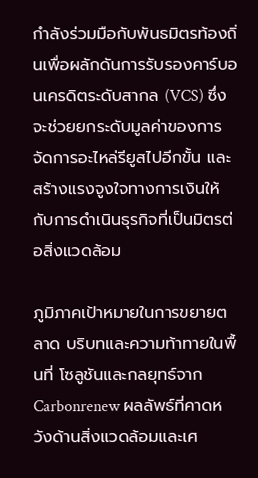กำลังร่วมมือกับพันธมิตรท้องถิ่นเพื่อผลักดันการรับรองคาร์บอนเครดิตระดับสากล (VCS) ซึ่งจะช่วยยกระดับมูลค่าของการจัดการอะไหล่รียูสไปอีกขั้น และสร้างแรงจูงใจทางการเงินให้กับการดำเนินธุรกิจที่เป็นมิตรต่อสิ่งแวดล้อม

ภูมิภาคเป้าหมายในการขยายตลาด บริบทและความท้าทายในพื้นที่ โซลูชันและกลยุทธ์จาก Carbonrenew ผลลัพธ์ที่คาดหวังด้านสิ่งแวดล้อมและเศ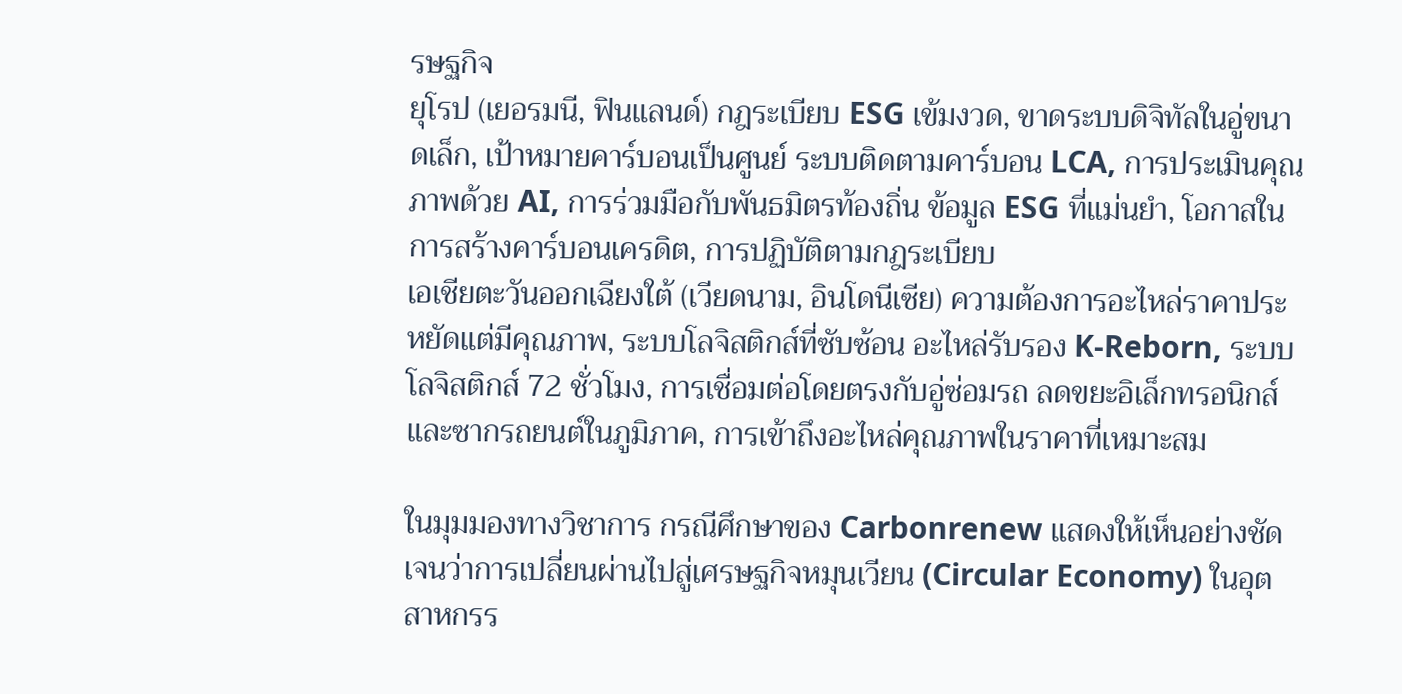รษฐกิจ
ยุโรป (เยอรมนี, ฟินแลนด์) กฎระเบียบ ESG เข้มงวด, ขาดระบบดิจิทัลในอู่ขนาดเล็ก, เป้าหมายคาร์บอนเป็นศูนย์ ระบบติดตามคาร์บอน LCA, การประเมินคุณภาพด้วย AI, การร่วมมือกับพันธมิตรท้องถิ่น ข้อมูล ESG ที่แม่นยำ, โอกาสในการสร้างคาร์บอนเครดิต, การปฏิบัติตามกฎระเบียบ
เอเชียตะวันออกเฉียงใต้ (เวียดนาม, อินโดนีเซีย) ความต้องการอะไหล่ราคาประหยัดแต่มีคุณภาพ, ระบบโลจิสติกส์ที่ซับซ้อน อะไหล่รับรอง K-Reborn, ระบบโลจิสติกส์ 72 ชั่วโมง, การเชื่อมต่อโดยตรงกับอู่ซ่อมรถ ลดขยะอิเล็กทรอนิกส์และซากรถยนต์ในภูมิภาค, การเข้าถึงอะไหล่คุณภาพในราคาที่เหมาะสม

ในมุมมองทางวิชาการ กรณีศึกษาของ Carbonrenew แสดงให้เห็นอย่างชัดเจนว่าการเปลี่ยนผ่านไปสู่เศรษฐกิจหมุนเวียน (Circular Economy) ในอุตสาหกรร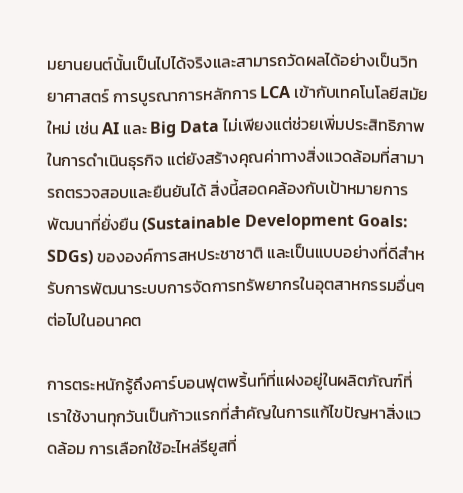มยานยนต์นั้นเป็นไปได้จริงและสามารถวัดผลได้อย่างเป็นวิทยาศาสตร์ การบูรณาการหลักการ LCA เข้ากับเทคโนโลยีสมัยใหม่ เช่น AI และ Big Data ไม่เพียงแต่ช่วยเพิ่มประสิทธิภาพในการดำเนินธุรกิจ แต่ยังสร้างคุณค่าทางสิ่งแวดล้อมที่สามารถตรวจสอบและยืนยันได้ สิ่งนี้สอดคล้องกับเป้าหมายการพัฒนาที่ยั่งยืน (Sustainable Development Goals: SDGs) ขององค์การสหประชาชาติ และเป็นแบบอย่างที่ดีสำหรับการพัฒนาระบบการจัดการทรัพยากรในอุตสาหกรรมอื่นๆ ต่อไปในอนาคต

การตระหนักรู้ถึงคาร์บอนฟุตพริ้นท์ที่แฝงอยู่ในผลิตภัณฑ์ที่เราใช้งานทุกวันเป็นก้าวแรกที่สำคัญในการแก้ไขปัญหาสิ่งแวดล้อม การเลือกใช้อะไหล่รียูสที่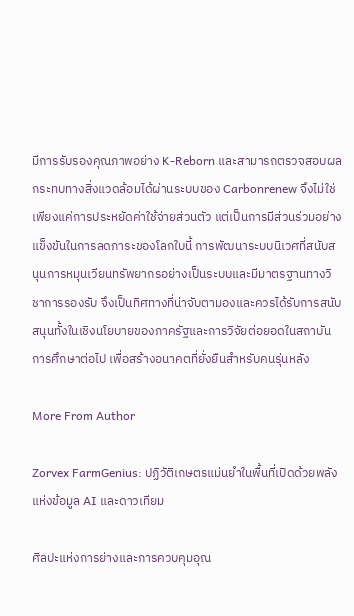มีการรับรองคุณภาพอย่าง K-Reborn และสามารถตรวจสอบผลกระทบทางสิ่งแวดล้อมได้ผ่านระบบของ Carbonrenew จึงไม่ใช่เพียงแค่การประหยัดค่าใช้จ่ายส่วนตัว แต่เป็นการมีส่วนร่วมอย่างแข็งขันในการลดภาระของโลกใบนี้ การพัฒนาระบบนิเวศที่สนับสนุนการหมุนเวียนทรัพยากรอย่างเป็นระบบและมีมาตรฐานทางวิชาการรองรับ จึงเป็นทิศทางที่น่าจับตามองและควรได้รับการสนับสนุนทั้งในเชิงนโยบายของภาครัฐและการวิจัยต่อยอดในสถาบันการศึกษาต่อไป เพื่อสร้างอนาคตที่ยั่งยืนสำหรับคนรุ่นหลัง

More From Author

Zorvex FarmGenius: ปฏิวัติเกษตรแม่นยำในพื้นที่เปิดด้วยพลังแห่งข้อมูล AI และดาวเทียม

ศิลปะแห่งการย่างและการควบคุมอุณ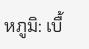หภูมิ: เบื้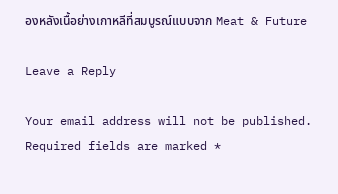องหลังเนื้อย่างเกาหลีที่สมบูรณ์แบบจาก Meat & Future

Leave a Reply

Your email address will not be published. Required fields are marked *